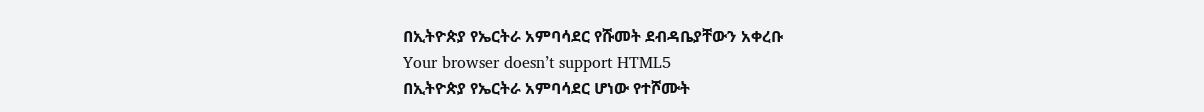በኢትዮጵያ የኤርትራ አምባሳደር የሹመት ደብዳቤያቸውን አቀረቡ
Your browser doesn’t support HTML5
በኢትዮጵያ የኤርትራ አምባሳደር ሆነው የተሾሙት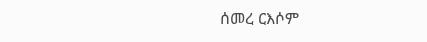ሰመረ ርእሶም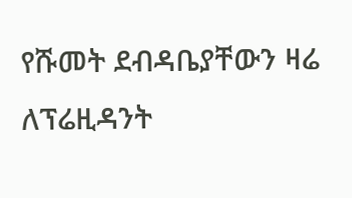የሹመት ደብዳቤያቸውን ዛሬ ለፕሬዚዳንት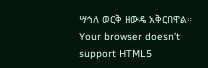ሣኅለ ወርቅ ዘውዴ አቅርበዋል።
Your browser doesn’t support HTML5